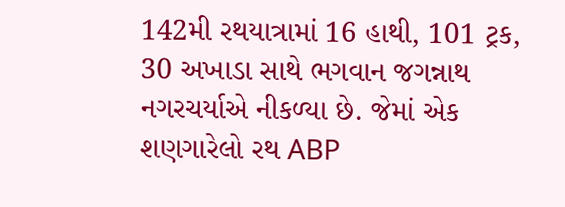142મી રથયાત્રામાં 16 હાથી, 101 ટ્રક, 30 અખાડા સાથે ભગવાન જગન્નાથ નગરચર્યાએ નીકળ્યા છે. જેમાં એક શણગારેલો રથ ABP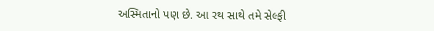અસ્મિતાનો પણ છે. આ રથ સાથે તમે સેલ્ફી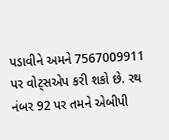પડાવીને અમને 7567009911 પર વોટ્સએપ કરી શકો છે. રથ નંબર 92 પર તમને એબીપી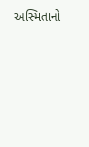અસ્મિતાનો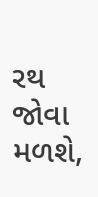રથ જોવા મળશે,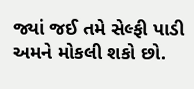જ્યાં જઈ તમે સેલ્ફી પાડી અમને મોકલી શકો છો.